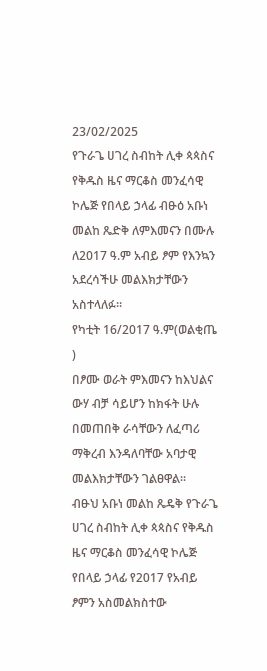23/02/2025
የጉራጌ ሀገረ ስብከት ሊቀ ጳጳስና የቅዱስ ዜና ማርቆስ መንፈሳዊ ኮሌጅ የበላይ ኃላፊ ብፁዕ አቡነ መልከ ጼድቅ ለምእመናን በሙሉ ለ2017 ዓ.ም አብይ ፆም የእንኳን አደረሳችሁ መልእክታቸውን አስተላለፉ።
የካቲት 16/2017 ዓ.ም(ወልቂጤ )
በፆሙ ወራት ምእመናን ከእህልና ውሃ ብቻ ሳይሆን ከክፋት ሁሉ በመጠበቅ ራሳቸውን ለፈጣሪ ማቅረብ እንዳለባቸው አባታዊ መልእክታቸውን ገልፀዋል።
ብፁህ አቡነ መልከ ጼዴቅ የጉራጌ ሀገረ ስብከት ሊቀ ጳጳስና የቅዱስ ዜና ማርቆስ መንፈሳዊ ኮሌጅ የበላይ ኃላፊ የ2017 የአብይ ፆምን አስመልክስተው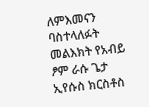ለምእመናን ባስተላለፉት መልእክት የአብይ ፆም ራሱ ጌታ ኢየሱስ ክርስቶስ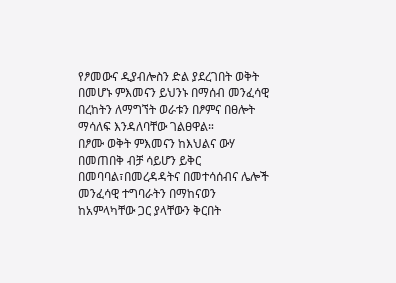የፆመውና ዲያብሎስን ድል ያደረገበት ወቅት በመሆኑ ምእመናን ይህንኑ በማሰብ መንፈሳዊ በረከትን ለማግኘት ወራቱን በፆምና በፀሎት ማሳለፍ እንዳለባቸው ገልፀዋል።
በፆሙ ወቅት ምእመናን ከእህልና ውሃ በመጠበቅ ብቻ ሳይሆን ይቅር በመባባል፣በመረዳዳትና በመተሳሰብና ሌሎች መንፈሳዊ ተግባራትን በማከናወን ከአምላካቸው ጋር ያላቸውን ቅርበት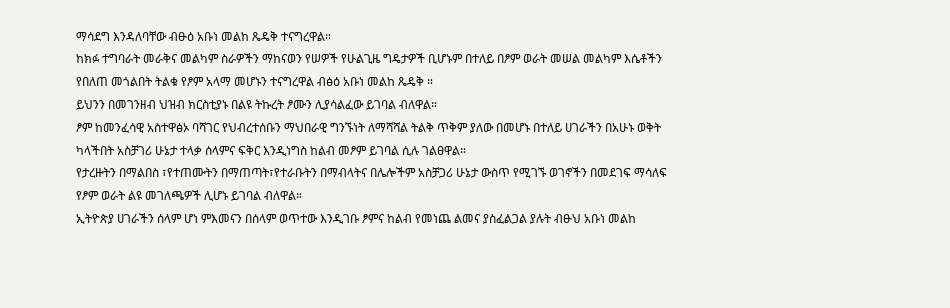ማሳደግ እንዳለባቸው ብፁዕ አቡነ መልከ ጼዴቅ ተናግረዋል።
ከክፉ ተግባራት መራቅና መልካም ስራዎችን ማከናወን የሠዎች የሁልጊዜ ግዴታዎች ቢሆኑም በተለይ በፆም ወራት መሠል መልካም እሴቶችን የበለጠ መጎልበት ትልቁ የፆም አላማ መሆኑን ተናግረዋል ብፅዕ አቡነ መልከ ጼዴቅ ።
ይህንን በመገንዘብ ህዝብ ክርስቲያኑ በልዩ ትኩረት ፆሙን ሊያሳልፈው ይገባል ብለዋል።
ፆም ከመንፈሳዊ አስተዋፅኦ ባሻገር የህብረተሰቡን ማህበራዊ ግንኙነት ለማሻሻል ትልቅ ጥቅም ያለው በመሆኑ በተለይ ሀገራችን በአሁኑ ወቅት ካላችበት አስቻገሪ ሁኔታ ተላቃ ሰላምና ፍቅር እንዲነግስ ከልብ መፆም ይገባል ሲሉ ገልፀዋል።
የታረዙትን በማልበስ ፣የተጠሙትን በማጠጣት፣የተራቡትን በማብላትና በሌሎችም አስቻጋሪ ሁኔታ ውስጥ የሚገኙ ወገኖችን በመደገፍ ማሳለፍ የፆም ወራት ልዩ መገለጫዎች ሊሆኑ ይገባል ብለዋል።
ኢትዮጵያ ሀገራችን ሰላም ሆነ ምእመናን በሰላም ወጥተው እንዲገቡ ፆምና ከልብ የመነጨ ልመና ያስፈልጋል ያሉት ብፁህ አቡነ መልከ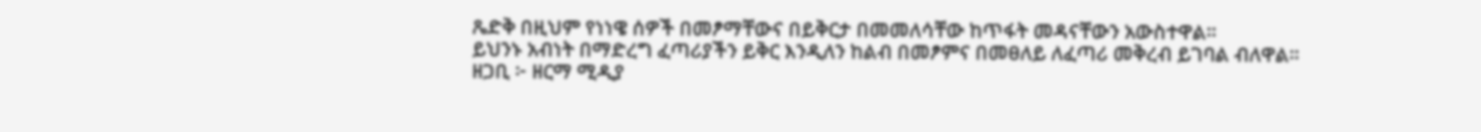ጼድቅ በዚህም የነነዌ ሰዎች በመፆማቸውና በይቅርታ በመመለሳቸው ከጥፋት መዳናቸውን አውስተዋል።
ይህንኑ አብነት በማድረግ ፈጣሪያችን ይቅር እንዲለን ከልብ በመፆምና በመፀለይ ለፈጣሪ መቅረብ ይገባል ብለዋል።
ዘጋቢ ፦ ዘርማ ሚዲያ